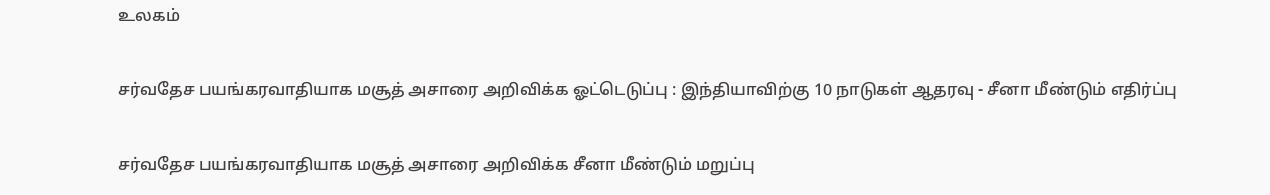உலகம்

சர்வதேச பயங்கரவாதியாக மசூத் அசாரை அறிவிக்க ஓட்டெடுப்பு : இந்தியாவிற்கு 10 நாடுகள் ஆதரவு - சீனா மீண்டும் எதிர்ப்பு

சர்வதேச பயங்கரவாதியாக மசூத் அசாரை அறிவிக்க சீனா மீண்டும் மறுப்பு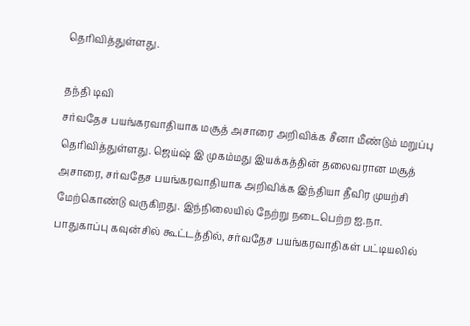தெரிவித்துள்ளது.

தந்தி டிவி
சர்வதேச பயங்கரவாதியாக மசூத் அசாரை அறிவிக்க சீனா மீண்டும் மறுப்பு தெரிவித்துள்ளது. ஜெய்ஷ் இ முகம்மது இயக்கத்தின் தலைவரான மசூத் அசாரை, சர்வதேச பயங்கரவாதியாக அறிவிக்க இந்தியா தீவிர முயற்சி மேற்கொண்டு வருகிறது. இந்நிலையில் நேற்று நடைபெற்ற ஐ.நா. பாதுகாப்பு கவுன்சில் கூட்டத்தில், சர்வதேச பயங்கரவாதிகள் பட்டியலில்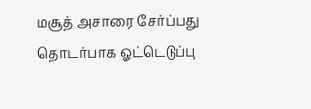மசூத் அசாரை சேர்ப்பது தொடர்பாக ஓட்டெடுப்பு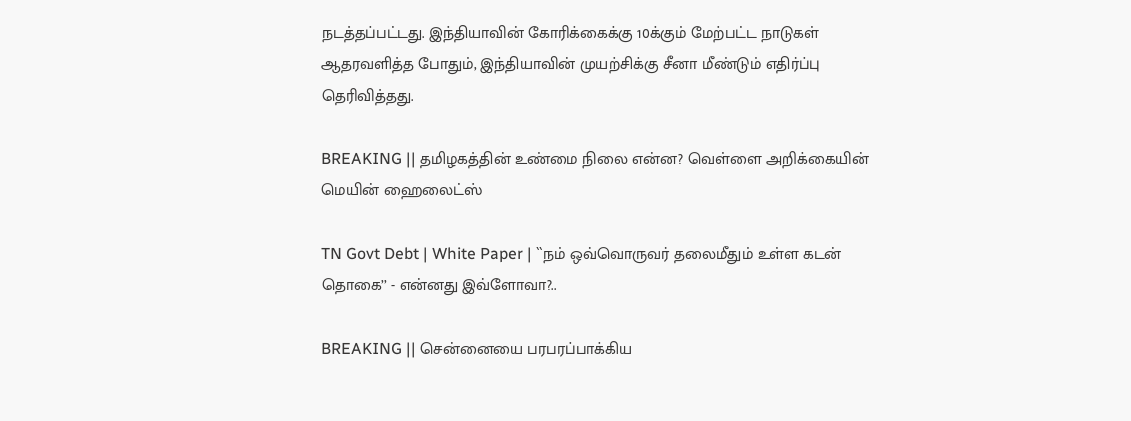நடத்தப்பட்டது. இந்தியாவின் கோரிக்கைக்கு 10க்கும் மேற்பட்ட நாடுகள் ஆதரவளித்த போதும், இந்தியாவின் முயற்சிக்கு சீனா மீண்டும் எதிர்ப்பு தெரிவித்தது.

BREAKING || தமிழகத்தின் உண்மை நிலை என்ன? வெள்ளை அறிக்கையின் மெயின் ஹைலைட்ஸ்

TN Govt Debt | White Paper | ``நம் ஒவ்வொருவர் தலைமீதும் உள்ள கடன் தொகை’’ - என்னது இவ்ளோவா?..

BREAKING || சென்னையை பரபரப்பாக்கிய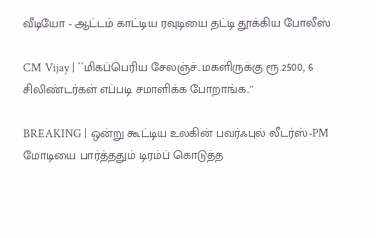வீடியோ - ஆட்டம் காட்டிய ரவுடியை தட்டி தூக்கிய போலீஸ்

CM Vijay | ``மிகப்பெரிய சேலஞ்ச்..மகளிருக்கு ரூ.2500, 6 சிலிண்டர்கள் எப்படி சமாளிக்க போறாங்க..''

BREAKING | ஒன்று கூட்டிய உலகின் பவர்ஃபுல் லீடர்ஸ்-PM மோடியை பார்த்ததும் டிரம்ப் கொடுத்த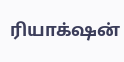ரியாக்‌ஷன்